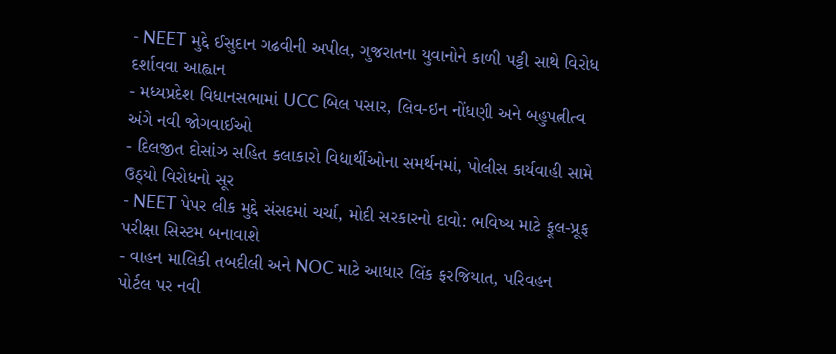- NEET મુદ્દે ઈસુદાન ગઢવીની અપીલ, ગુજરાતના યુવાનોને કાળી પટ્ટી સાથે વિરોધ દર્શાવવા આહ્વાન
- મધ્યપ્રદેશ વિધાનસભામાં UCC બિલ પસાર, લિવ-ઇન નોંધણી અને બહુપત્નીત્વ અંગે નવી જોગવાઈઓ
- દિલજીત દોસાંઝ સહિત કલાકારો વિદ્યાર્થીઓના સમર્થનમાં, પોલીસ કાર્યવાહી સામે ઉઠ્યો વિરોધનો સૂર
- NEET પેપર લીક મુદ્દે સંસદમાં ચર્ચા, મોદી સરકારનો દાવો: ભવિષ્ય માટે ફૂલ-પ્રૂફ પરીક્ષા સિસ્ટમ બનાવાશે
- વાહન માલિકી તબદીલી અને NOC માટે આધાર લિંક ફરજિયાત, પરિવહન પોર્ટલ પર નવી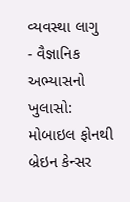વ્યવસ્થા લાગુ
- વૈજ્ઞાનિક અભ્યાસનો ખુલાસો: મોબાઇલ ફોનથી બ્રેઇન કેન્સર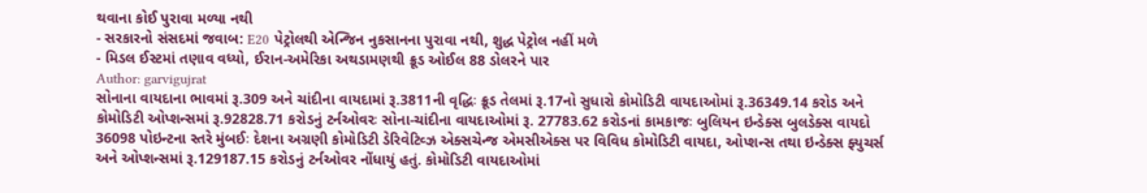થવાના કોઈ પુરાવા મળ્યા નથી
- સરકારનો સંસદમાં જવાબ: E20 પેટ્રોલથી એન્જિન નુકસાનના પુરાવા નથી, શુદ્ધ પેટ્રોલ નહીં મળે
- મિડલ ઈસ્ટમાં તણાવ વધ્યો, ઈરાન-અમેરિકા અથડામણથી ક્રૂડ ઓઈલ 88 ડોલરને પાર
Author: garvigujrat
સોનાના વાયદાના ભાવમાં રૂ.309 અને ચાંદીના વાયદામાં રૂ.3811ની વૃદ્ધિઃ ક્રૂડ તેલમાં રૂ.17નો સુધારો કોમોડિટી વાયદાઓમાં રૂ.36349.14 કરોડ અને કોમોડિટી ઓપ્શન્સમાં રૂ.92828.71 કરોડનું ટર્નઓવરઃ સોના-ચાંદીના વાયદાઓમાં રૂ. 27783.62 કરોડનાં કામકાજઃ બુલિયન ઇન્ડેક્સ બુલડેક્સ વાયદો 36098 પોઇન્ટના સ્તરે મુંબઈઃ દેશના અગ્રણી કોમોડિટી ડેરિવેટિવ્ઝ એક્સચેન્જ એમસીએક્સ પર વિવિધ કોમોડિટી વાયદા, ઓપ્શન્સ તથા ઇન્ડેક્સ ફ્યુચર્સ અને ઓપ્શન્સમાં રૂ.129187.15 કરોડનું ટર્નઓવર નોંધાયું હતું. કોમોડિટી વાયદાઓમાં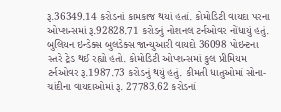રૂ.36349.14 કરોડનાં કામકાજ થયાં હતાં. કોમોડિટી વાયદા પરના ઓપ્શન્સમાં રૂ.92828.71 કરોડનું નોશનલ ટર્નઓવર નોંધાયું હતું. બુલિયન ઇન્ડેક્સ બુલડેક્સ જાન્યુઆરી વાયદો 36098 પોઇન્ટના સ્તરે ટ્રેડ થઈ રહ્યો હતો. કોમોડિટી ઓપ્શન્સમાં કુલ પ્રીમિયમ ટર્નઓવર રૂ.1987.73 કરોડનું થયું હતું. કીમતી ધાતુઓમાં સોના-ચાંદીના વાયદાઓમાં રૂ. 27783.62 કરોડનાં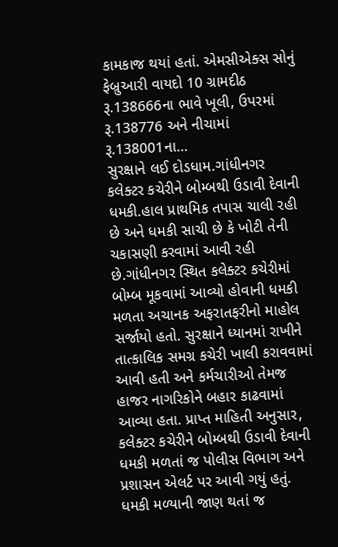કામકાજ થયાં હતાં. એમસીએક્સ સોનું ફેબ્રુઆરી વાયદો 10 ગ્રામદીઠ રૂ.138666ના ભાવે ખૂલી, ઉપરમાં રૂ.138776 અને નીચામાં રૂ.138001ના…
સુરક્ષાને લઈ દોડધામ.ગાંધીનગર કલેક્ટર કચેરીને બોમ્બથી ઉડાવી દેવાની ધમકી.હાલ પ્રાથમિક તપાસ ચાલી રહી છે અને ધમકી સાચી છે કે ખોટી તેની ચકાસણી કરવામાં આવી રહી છે.ગાંધીનગર સ્થિત કલેક્ટર કચેરીમાં બોમ્બ મૂકવામાં આવ્યો હોવાની ધમકી મળતા અચાનક અફરાતફરીનો માહોલ સર્જાયો હતો. સુરક્ષાને ધ્યાનમાં રાખીને તાત્કાલિક સમગ્ર કચેરી ખાલી કરાવવામાં આવી હતી અને કર્મચારીઓ તેમજ હાજર નાગરિકોને બહાર કાઢવામાં આવ્યા હતા. પ્રાપ્ત માહિતી અનુસાર, કલેક્ટર કચેરીને બોમ્બથી ઉડાવી દેવાની ધમકી મળતાં જ પોલીસ વિભાગ અને પ્રશાસન એલર્ટ પર આવી ગયું હતું. ધમકી મળ્યાની જાણ થતાં જ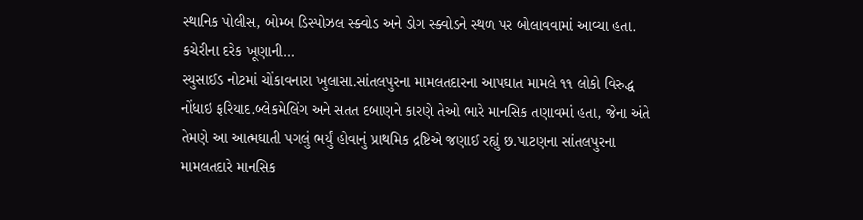સ્થાનિક પોલીસ, બોમ્બ ડિસ્પોઝલ સ્ક્વોડ અને ડોગ સ્ક્વોડને સ્થળ પર બોલાવવામાં આવ્યા હતા. કચેરીના દરેક ખૂણાની…
સ્યુસાઈડ નોટમાં ચોંકાવનારા ખુલાસા.સાંતલપુરના મામલતદારના આપઘાત મામલે ૧૧ લોકો વિરુદ્ધ નોંધાઇ ફરિયાદ.બ્લેકમેલિંગ અને સતત દબાણને કારણે તેઓ ભારે માનસિક તણાવમાં હતા, જેના અંતે તેમણે આ આત્મઘાતી પગલું ભર્યું હોવાનું પ્રાથમિક દ્રષ્ટિએ જણાઈ રહ્યું છ.પાટણના સાંતલપુરના મામલતદારે માનસિક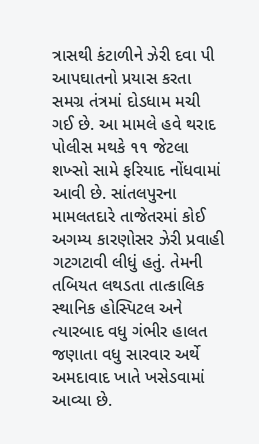ત્રાસથી કંટાળીને ઝેરી દવા પી આપઘાતનો પ્રયાસ કરતા સમગ્ર તંત્રમાં દોડધામ મચી ગઈ છે. આ મામલે હવે થરાદ પોલીસ મથકે ૧૧ જેટલા શખ્સો સામે ફરિયાદ નોંધવામાં આવી છે. સાંતલપુરના મામલતદારે તાજેતરમાં કોઈ અગમ્ય કારણોસર ઝેરી પ્રવાહી ગટગટાવી લીધું હતું. તેમની તબિયત લથડતા તાત્કાલિક સ્થાનિક હોસ્પિટલ અને ત્યારબાદ વધુ ગંભીર હાલત જણાતા વધુ સારવાર અર્થે અમદાવાદ ખાતે ખસેડવામાં આવ્યા છે.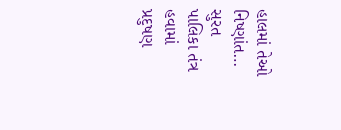હાલમાં તેઓ નિષ્ણાંત…
સુરત પાલિકા તંત્ર હવામાં પ્રદુષણ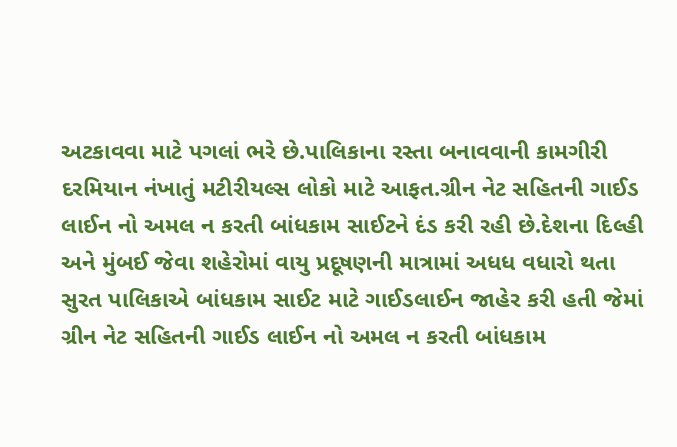અટકાવવા માટે પગલાં ભરે છે.પાલિકાના રસ્તા બનાવવાની કામગીરી દરમિયાન નંખાતું મટીરીયલ્સ લોકો માટે આફત.ગ્રીન નેટ સહિતની ગાઈડ લાઈન નો અમલ ન કરતી બાંધકામ સાઈટને દંડ કરી રહી છે.દેશના દિલ્હી અને મુંબઈ જેવા શહેરોમાં વાયુ પ્રદૂષણની માત્રામાં અધધ વધારો થતા સુરત પાલિકાએ બાંધકામ સાઈટ માટે ગાઈડલાઈન જાહેર કરી હતી જેમાં ગ્રીન નેટ સહિતની ગાઈડ લાઈન નો અમલ ન કરતી બાંધકામ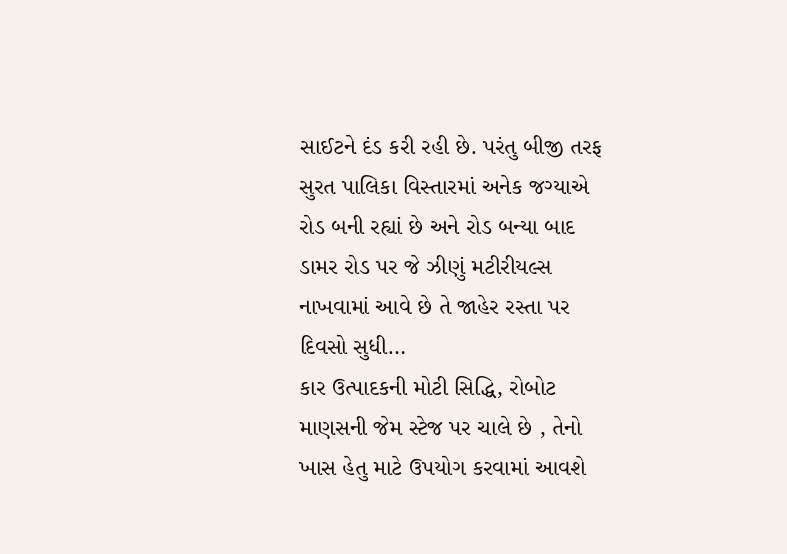સાઈટને દંડ કરી રહી છે. પરંતુ બીજી તરફ સુરત પાલિકા વિસ્તારમાં અનેક જગ્યાએ રોડ બની રહ્યાં છે અને રોડ બન્યા બાદ ડામર રોડ પર જે ઝીણું મટીરીયલ્સ નાખવામાં આવે છે તે જાહેર રસ્તા પર દિવસો સુધી…
કાર ઉત્પાદકની મોટી સિદ્ધિ, રોબોટ માણસની જેમ સ્ટેજ પર ચાલે છે , તેનો ખાસ હેતુ માટે ઉપયોગ કરવામાં આવશે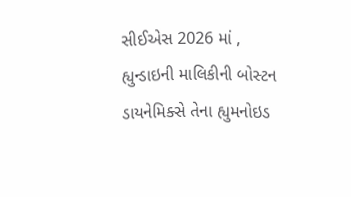સીઈએસ 2026 માં , હ્યુન્ડાઇની માલિકીની બોસ્ટન ડાયનેમિક્સે તેના હ્યુમનોઇડ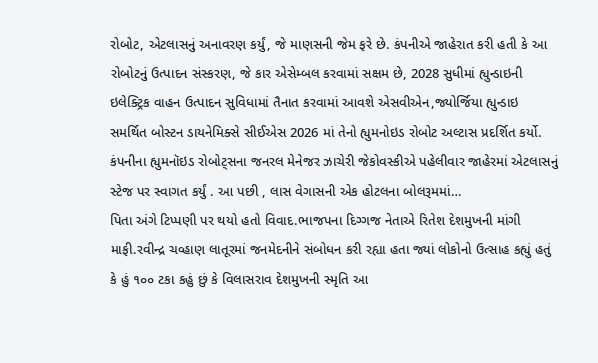રોબોટ, એટલાસનું અનાવરણ કર્યું, જે માણસની જેમ ફરે છે. કંપનીએ જાહેરાત કરી હતી કે આ રોબોટનું ઉત્પાદન સંસ્કરણ, જે કાર એસેમ્બલ કરવામાં સક્ષમ છે, 2028 સુધીમાં હ્યુન્ડાઇની ઇલેક્ટ્રિક વાહન ઉત્પાદન સુવિધામાં તૈનાત કરવામાં આવશે એસવીએન,જ્યોર્જિયા હ્યુન્ડાઇ સમર્થિત બોસ્ટન ડાયનેમિક્સે સીઈએસ 2026 માં તેનો હ્યુમનોઇડ રોબોટ અલ્ટાસ પ્રદર્શિત કર્યો. કંપનીના હ્યુમનૉઇડ રોબોટ્સના જનરલ મેનેજર ઝાચેરી જેકોવસ્કીએ પહેલીવાર જાહેરમાં એટલાસનું સ્ટેજ પર સ્વાગત કર્યું . આ પછી , લાસ વેગાસની એક હોટલના બોલરૂમમાં…
પિતા અંગે ટિપ્પણી પર થયો હતો વિવાદ.ભાજપના દિગ્ગજ નેતાએ રિતેશ દેશમુખની માંગી માફી.રવીન્દ્ર ચવ્હાણ લાતૂરમાં જનમેદનીને સંબોધન કરી રહ્યા હતા જ્યાં લોકોનો ઉત્સાહ કહ્યું હતું કે હું ૧૦૦ ટકા કહું છું કે વિલાસરાવ દેશમુખની સ્મૃતિ આ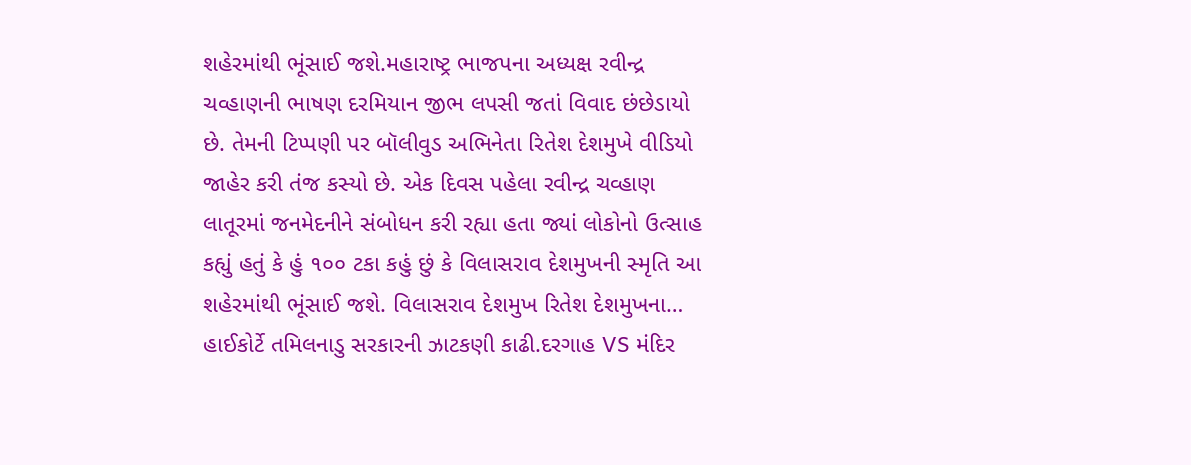શહેરમાંથી ભૂંસાઈ જશે.મહારાષ્ટ્ર ભાજપના અધ્યક્ષ રવીન્દ્ર ચવ્હાણની ભાષણ દરમિયાન જીભ લપસી જતાં વિવાદ છંછેડાયો છે. તેમની ટિપ્પણી પર બૉલીવુડ અભિનેતા રિતેશ દેશમુખે વીડિયો જાહેર કરી તંજ કસ્યો છે. એક દિવસ પહેલા રવીન્દ્ર ચવ્હાણ લાતૂરમાં જનમેદનીને સંબોધન કરી રહ્યા હતા જ્યાં લોકોનો ઉત્સાહ કહ્યું હતું કે હું ૧૦૦ ટકા કહું છું કે વિલાસરાવ દેશમુખની સ્મૃતિ આ શહેરમાંથી ભૂંસાઈ જશે. વિલાસરાવ દેશમુખ રિતેશ દેશમુખના…
હાઈકોર્ટે તમિલનાડુ સરકારની ઝાટકણી કાઢી.દરગાહ VS મંદિર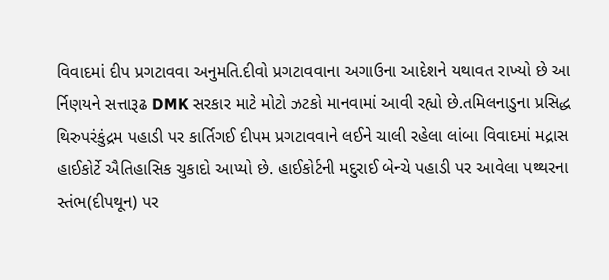વિવાદમાં દીપ પ્રગટાવવા અનુમતિ.દીવો પ્રગટાવવાના અગાઉના આદેશને યથાવત રાખ્યો છે આ ર્નિણયને સત્તારૂઢ DMK સરકાર માટે મોટો ઝટકો માનવામાં આવી રહ્યો છે.તમિલનાડુના પ્રસિદ્ધ થિરુપરંકુંદ્રમ પહાડી પર કાર્તિગઈ દીપમ પ્રગટાવવાને લઈને ચાલી રહેલા લાંબા વિવાદમાં મદ્રાસ હાઈકોર્ટે ઐતિહાસિક ચુકાદો આપ્યો છે. હાઈકોર્ટની મદુરાઈ બેન્ચે પહાડી પર આવેલા પથ્થરના સ્તંભ(દીપથૂન) પર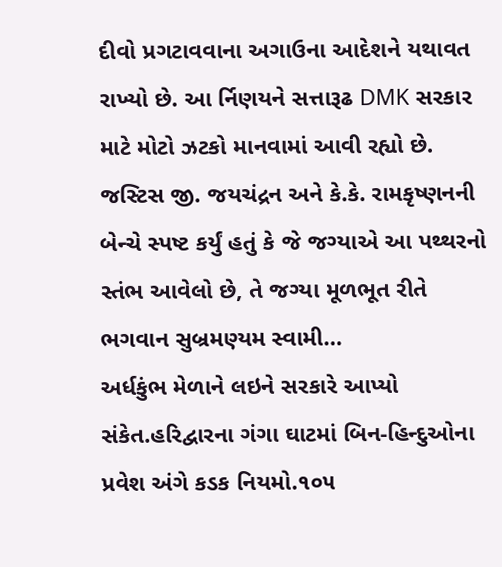દીવો પ્રગટાવવાના અગાઉના આદેશને યથાવત રાખ્યો છે. આ ર્નિણયને સત્તારૂઢ DMK સરકાર માટે મોટો ઝટકો માનવામાં આવી રહ્યો છે. જસ્ટિસ જી. જયચંદ્રન અને કે.કે. રામકૃષ્ણનની બેન્ચે સ્પષ્ટ કર્યું હતું કે જે જગ્યાએ આ પથ્થરનો સ્તંભ આવેલો છે, તે જગ્યા મૂળભૂત રીતે ભગવાન સુબ્રમણ્યમ સ્વામી…
અર્ધકુંભ મેળાને લઇને સરકારે આપ્યો સંકેત.હરિદ્વારના ગંગા ઘાટમાં બિન-હિન્દુઓના પ્રવેશ અંગે કડક નિયમો.૧૦૫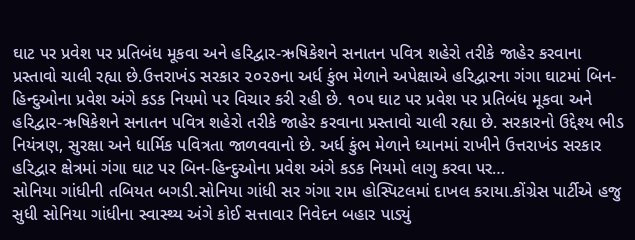ઘાટ પર પ્રવેશ પર પ્રતિબંધ મૂકવા અને હરિદ્વાર-ઋષિકેશને સનાતન પવિત્ર શહેરો તરીકે જાહેર કરવાના પ્રસ્તાવો ચાલી રહ્યા છે.ઉત્તરાખંડ સરકાર ૨૦૨૭ના અર્ધ કુંભ મેળાને અપેક્ષાએ હરિદ્વારના ગંગા ઘાટમાં બિન-હિન્દુઓના પ્રવેશ અંગે કડક નિયમો પર વિચાર કરી રહી છે. ૧૦૫ ઘાટ પર પ્રવેશ પર પ્રતિબંધ મૂકવા અને હરિદ્વાર-ઋષિકેશને સનાતન પવિત્ર શહેરો તરીકે જાહેર કરવાના પ્રસ્તાવો ચાલી રહ્યા છે. સરકારનો ઉદ્દેશ્ય ભીડ નિયંત્રણ, સુરક્ષા અને ધાર્મિક પવિત્રતા જાળવવાનો છે. અર્ધ કુંભ મેળાને ધ્યાનમાં રાખીને ઉત્તરાખંડ સરકાર હરિદ્વાર ક્ષેત્રમાં ગંગા ઘાટ પર બિન-હિન્દુઓના પ્રવેશ અંગે કડક નિયમો લાગુ કરવા પર…
સોનિયા ગાંધીની તબિયત બગડી.સોનિયા ગાંધી સર ગંગા રામ હોસ્પિટલમાં દાખલ કરાયા.કોંગ્રેસ પાર્ટીએ હજુ સુધી સોનિયા ગાંધીના સ્વાસ્થ્ય અંગે કોઈ સત્તાવાર નિવેદન બહાર પાડ્યું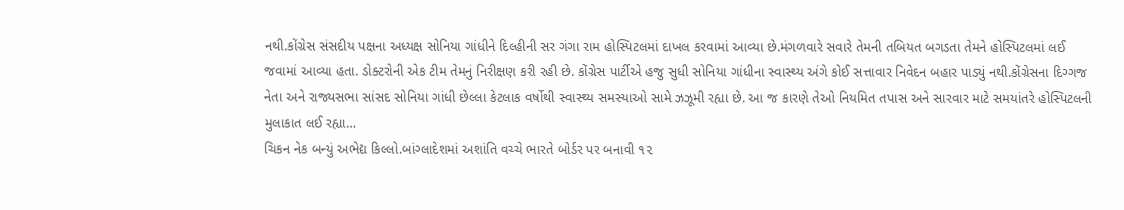નથી.કોંગ્રેસ સંસદીય પક્ષના અધ્યક્ષ સોનિયા ગાંધીને દિલ્હીની સર ગંગા રામ હોસ્પિટલમાં દાખલ કરવામાં આવ્યા છે.મંગળવારે સવારે તેમની તબિયત બગડતા તેમને હોસ્પિટલમાં લઈ જવામાં આવ્યા હતા. ડોક્ટરોની એક ટીમ તેમનું નિરીક્ષણ કરી રહી છે. કોંગ્રેસ પાર્ટીએ હજુ સુધી સોનિયા ગાંધીના સ્વાસ્થ્ય અંગે કોઈ સત્તાવાર નિવેદન બહાર પાડ્યું નથી.કોંગ્રેસના દિગ્ગજ નેતા અને રાજ્યસભા સાંસદ સોનિયા ગાંધી છેલ્લા કેટલાક વર્ષોથી સ્વાસ્થ્ય સમસ્યાઓ સામે ઝઝૂમી રહ્યા છે. આ જ કારણે તેઓ નિયમિત તપાસ અને સારવાર માટે સમયાંતરે હોસ્પિટલની મુલાકાત લઈ રહ્યા…
ચિકન નેક બન્યું અભેદ્ય કિલ્લો.બાંગ્લાદેશમાં અશાંતિ વચ્ચે ભારતે બોર્ડર પર બનાવી ૧૨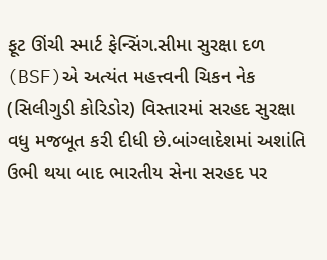ફૂટ ઊંચી સ્માર્ટ ફેન્સિંગ.સીમા સુરક્ષા દળ (BSF)એ અત્યંત મહત્ત્વની ચિકન નેક (સિલીગુડી કોરિડોર) વિસ્તારમાં સરહદ સુરક્ષા વધુ મજબૂત કરી દીધી છે.બાંગ્લાદેશમાં અશાંતિ ઉભી થયા બાદ ભારતીય સેના સરહદ પર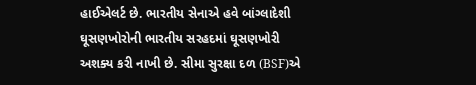હાઈએલર્ટ છે. ભારતીય સેનાએ હવે બાંગ્લાદેશી ઘૂસણખોરોની ભારતીય સરહદમાં ઘૂસણખોરી અશક્ય કરી નાખી છે. સીમા સુરક્ષા દળ (BSF)એ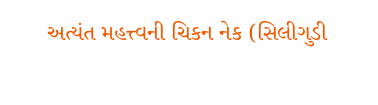અત્યંત મહત્ત્વની ચિકન નેક (સિલીગુડી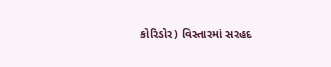કોરિડોર) વિસ્તારમાં સરહદ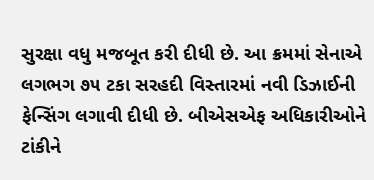સુરક્ષા વધુ મજબૂત કરી દીધી છે. આ ક્રમમાં સેનાએ લગભગ ૭૫ ટકા સરહદી વિસ્તારમાં નવી ડિઝાઈની ફેન્સિંગ લગાવી દીધી છે. બીએસએફ અધિકારીઓને ટાંકીને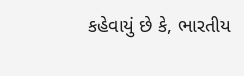કહેવાયું છે કે, ભારતીય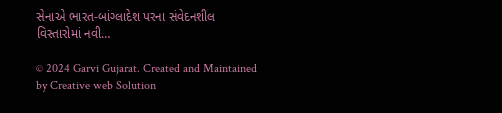સેનાએ ભારત-બાંગ્લાદેશ પરના સંવેદનશીલ વિસ્તારોમાં નવી…

© 2024 Garvi Gujarat. Created and Maintained by Creative web Solution